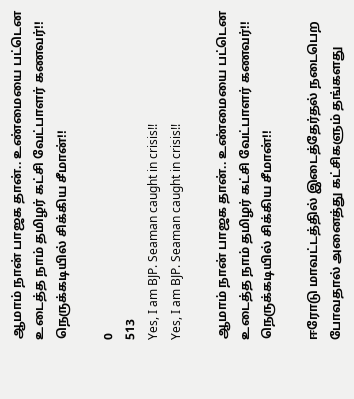ஆமாம் நான் பாஜக தான்.. உண்மையை பட்டென உடைத்த நாம் தமிழர் கட்சி வேட்பாளர் கணவர்!! நெருக்கடியில் சிக்கிய சீமான்!!

0
513
Yes, I am BJP. Seaman caught in crisis!!
Yes, I am BJP. Seaman caught in crisis!!

ஆமாம் நான் பாஜக தான்.. உண்மையை பட்டென உடைத்த நாம் தமிழர் கட்சி வேட்பாளர் கணவர்!! நெருக்கடியில் சிக்கிய சீமான்!!

ஈரோடு மாவட்டத்தில் இடைத்தேர்தல் நடைபெற போவதால் அனைத்து கட்சிகளும் தங்களது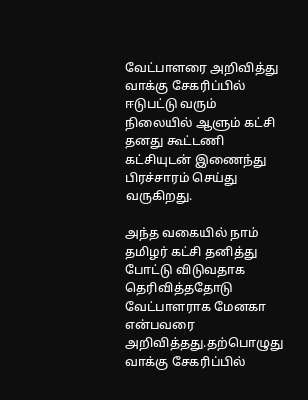வேட்பாளரை அறிவித்து வாக்கு சேகரிப்பில் ஈடுபட்டு வரும் நிலையில் ஆளும் கட்சி தனது கூட்டணி கட்சியுடன் இணைந்து பிரச்சாரம் செய்து வருகிறது.

அந்த வகையில் நாம் தமிழர் கட்சி தனித்து போட்டு விடுவதாக தெரிவித்ததோடு வேட்பாளராக மேனகா என்பவரை அறிவித்தது.தற்பொழுது வாக்கு சேகரிப்பில்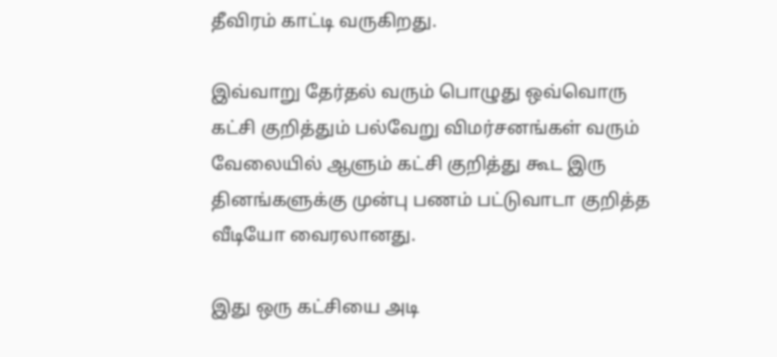தீவிரம் காட்டி வருகிறது.

இவ்வாறு தேர்தல் வரும் பொழுது ஒவ்வொரு கட்சி குறித்தும் பல்வேறு விமர்சனங்கள் வரும் வேலையில் ஆளும் கட்சி குறித்து கூட இரு தினங்களுக்கு முன்பு பணம் பட்டுவாடா குறித்த வீடியோ வைரலானது.

இது ஒரு கட்சியை அடி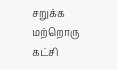சறுக்க மற்றொரு கட்சி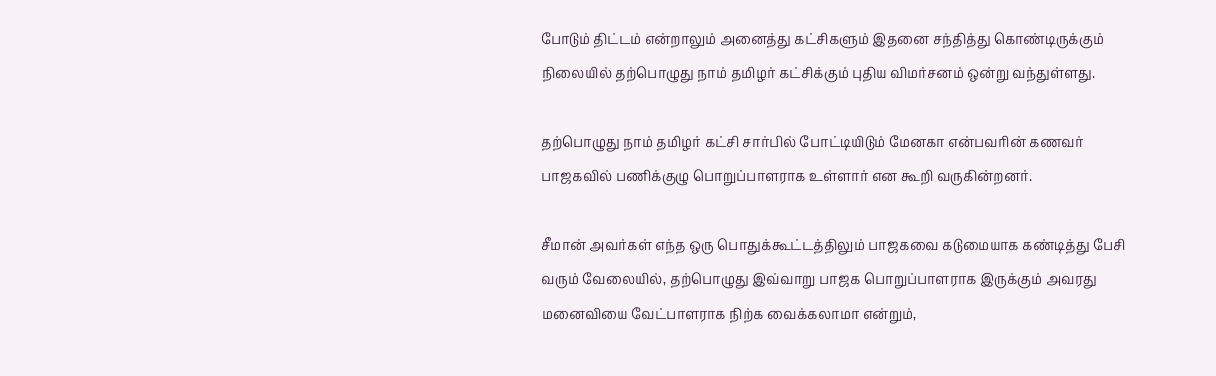போடும் திட்டம் என்றாலும் அனைத்து கட்சிகளும் இதனை சந்தித்து கொண்டிருக்கும் நிலையில் தற்பொழுது நாம் தமிழர் கட்சிக்கும் புதிய விமர்சனம் ஒன்று வந்துள்ளது.

தற்பொழுது நாம் தமிழர் கட்சி சார்பில் போட்டியிடும் மேனகா என்பவரின் கணவர் பாஜகவில் பணிக்குழு பொறுப்பாளராக உள்ளார் என கூறி வருகின்றனர்.

சீமான் அவர்கள் எந்த ஒரு பொதுக்கூட்டத்திலும் பாஜகவை கடுமையாக கண்டித்து பேசி வரும் வேலையில், தற்பொழுது இவ்வாறு பாஜக பொறுப்பாளராக இருக்கும் அவரது மனைவியை வேட்பாளராக நிற்க வைக்கலாமா என்றும்,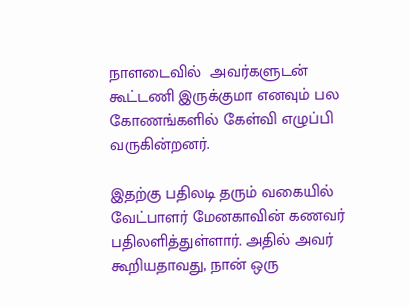நாளடைவில்  அவர்களுடன் கூட்டணி இருக்குமா எனவும் பல கோணங்களில் கேள்வி எழுப்பி வருகின்றனர்.

இதற்கு பதிலடி தரும் வகையில் வேட்பாளர் மேனகாவின் கணவர் பதிலளித்துள்ளார். அதில் அவர் கூறியதாவது, நான் ஒரு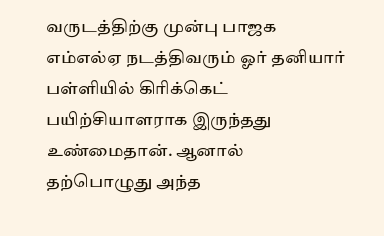வருடத்திற்கு முன்பு பாஜக எம்எல்ஏ நடத்திவரும் ஓர் தனியார் பள்ளியில் கிரிக்கெட் பயிற்சியாளராக இருந்தது உண்மைதான். ஆனால் தற்பொழுது அந்த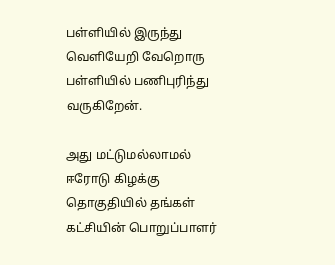பள்ளியில் இருந்து வெளியேறி வேறொரு பள்ளியில் பணிபுரிந்து வருகிறேன்.

அது மட்டுமல்லாமல் ஈரோடு கிழக்கு தொகுதியில் தங்கள் கட்சியின் பொறுப்பாளர்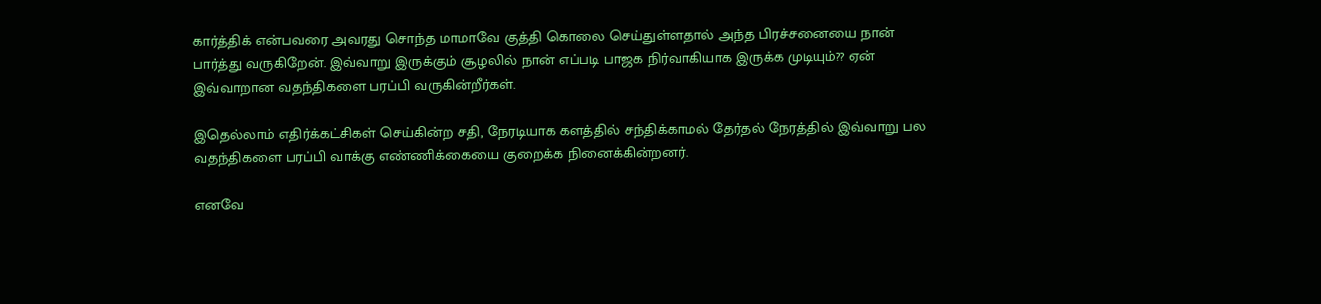கார்த்திக் என்பவரை அவரது சொந்த மாமாவே குத்தி கொலை செய்துள்ளதால் அந்த பிரச்சனையை நான் பார்த்து வருகிறேன். இவ்வாறு இருக்கும் சூழலில் நான் எப்படி பாஜக நிர்வாகியாக இருக்க முடியும்?? ஏன் இவ்வாறான வதந்திகளை பரப்பி வருகின்றீர்கள்.

இதெல்லாம் எதிர்க்கட்சிகள் செய்கின்ற சதி, நேரடியாக களத்தில் சந்திக்காமல் தேர்தல் நேரத்தில் இவ்வாறு பல வதந்திகளை பரப்பி வாக்கு எண்ணிக்கையை குறைக்க நினைக்கின்றனர்.

எனவே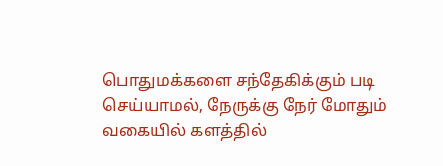பொதுமக்களை சந்தேகிக்கும் படி செய்யாமல், நேருக்கு நேர் மோதும் வகையில் களத்தில்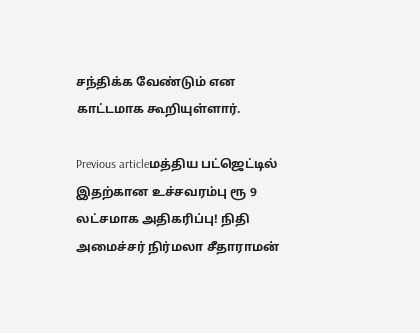சந்திக்க வேண்டும் என காட்டமாக கூறியுள்ளார்.

Previous articleமத்திய பட்ஜெட்டில் இதற்கான உச்சவரம்பு ரூ 9 லட்சமாக அதிகரிப்பு! நிதி அமைச்சர் நிர்மலா சீதாராமன்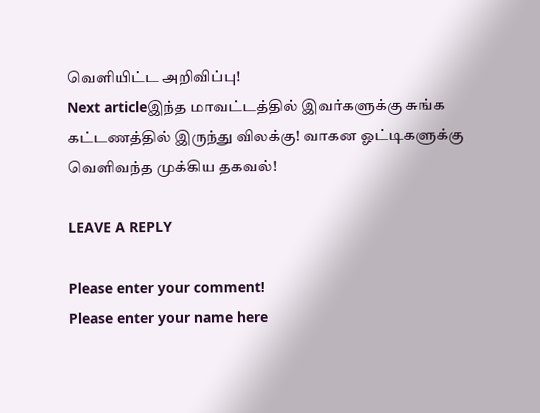வெளியிட்ட அறிவிப்பு!
Next articleஇந்த மாவட்டத்தில் இவர்களுக்கு சுங்க கட்டணத்தில் இருந்து விலக்கு! வாகன ஓட்டிகளுக்கு வெளிவந்த முக்கிய தகவல்!

LEAVE A REPLY

Please enter your comment!
Please enter your name here